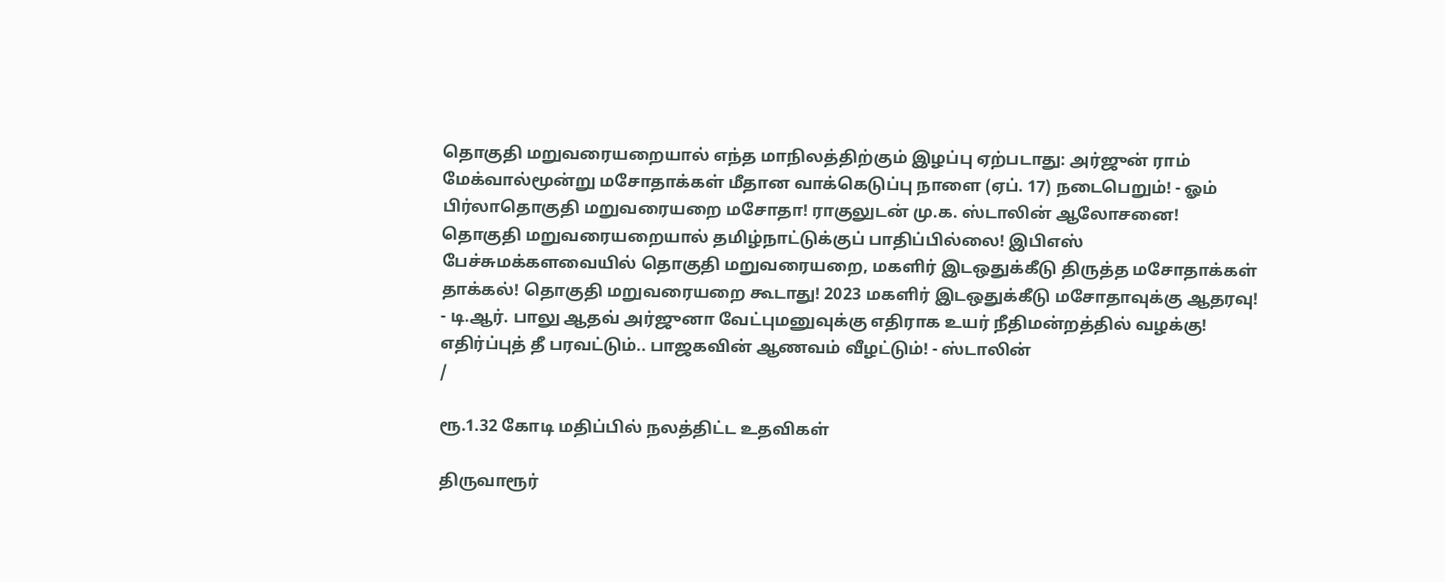தொகுதி மறுவரையறையால் எந்த மாநிலத்திற்கும் இழப்பு ஏற்படாது: அர்ஜுன் ராம் மேக்வால்மூன்று மசோதாக்கள் மீதான வாக்கெடுப்பு நாளை (ஏப். 17) நடைபெறும்! - ஓம் பிர்லாதொகுதி மறுவரையறை மசோதா! ராகுலுடன் மு.க. ஸ்டாலின் ஆலோசனை! தொகுதி மறுவரையறையால் தமிழ்நாட்டுக்குப் பாதிப்பில்லை! இபிஎஸ் பேச்சுமக்களவையில் தொகுதி மறுவரையறை, மகளிர் இடஒதுக்கீடு திருத்த மசோதாக்கள் தாக்கல்! தொகுதி மறுவரையறை கூடாது! 2023 மகளிர் இடஒதுக்கீடு மசோதாவுக்கு ஆதரவு! - டி.ஆர். பாலு ஆதவ் அர்ஜுனா வேட்புமனுவுக்கு எதிராக உயர் நீதிமன்றத்தில் வழக்கு! எதிர்ப்புத் தீ பரவட்டும்.. பாஜகவின் ஆணவம் வீழட்டும்! - ஸ்டாலின்
/

ரூ.1.32 கோடி மதிப்பில் நலத்திட்ட உதவிகள்

திருவாரூர்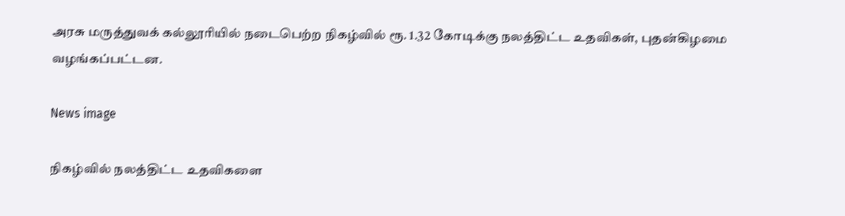அரசு மருத்துவக் கல்லூரியில் நடைபெற்ற நிகழ்வில் ரூ. 1.32 கோடிக்கு நலத்திட்ட உதவிகள், புதன்கிழமை வழங்கப்பட்டன.

News image

நிகழ்வில் நலத்திட்ட உதவிகளை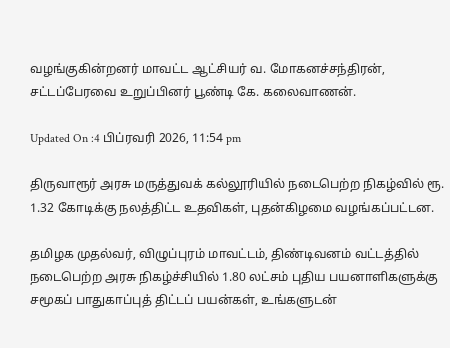வழங்குகின்றனர் மாவட்ட ஆட்சியர் வ. மோகனச்சந்திரன், சட்டப்பேரவை உறுப்பினர் பூண்டி கே. கலைவாணன்.

Updated On :4 பிப்ரவரி 2026, 11:54 pm

திருவாரூர் அரசு மருத்துவக் கல்லூரியில் நடைபெற்ற நிகழ்வில் ரூ. 1.32 கோடிக்கு நலத்திட்ட உதவிகள், புதன்கிழமை வழங்கப்பட்டன.

தமிழக முதல்வர், விழுப்புரம் மாவட்டம், திண்டிவனம் வட்டத்தில் நடைபெற்ற அரசு நிகழ்ச்சியில் 1.80 லட்சம் புதிய பயனாளிகளுக்கு சமூகப் பாதுகாப்புத் திட்டப் பயன்கள், உங்களுடன்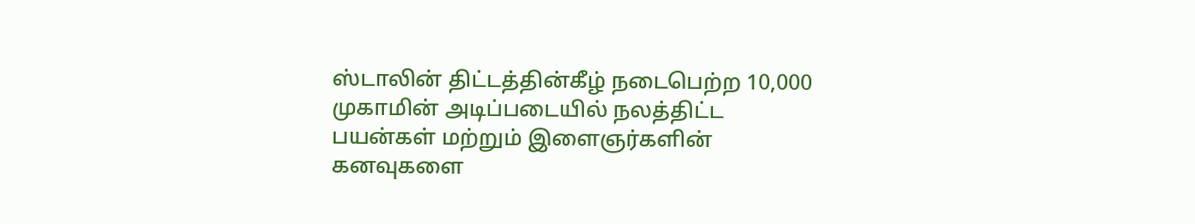ஸ்டாலின் திட்டத்தின்கீழ் நடைபெற்ற 10,000 முகாமின் அடிப்படையில் நலத்திட்ட பயன்கள் மற்றும் இளைஞர்களின் கனவுகளை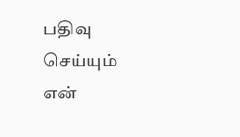பதிவு செய்யும் என்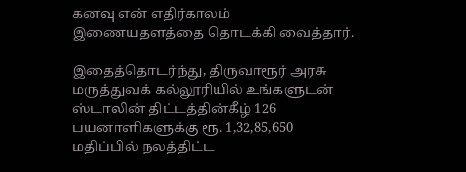கனவு என் எதிர்காலம் இணையதளத்தை தொடக்கி வைத்தார்.

இதைத்தொடர்ந்து, திருவாரூர் அரசு மருத்துவக் கல்லூரியில் உங்களுடன் ஸ்டாலின் திட்டத்தின்கீழ் 126 பயனாளிகளுக்கு ரூ. 1,32,85,650 மதிப்பில் நலத்திட்ட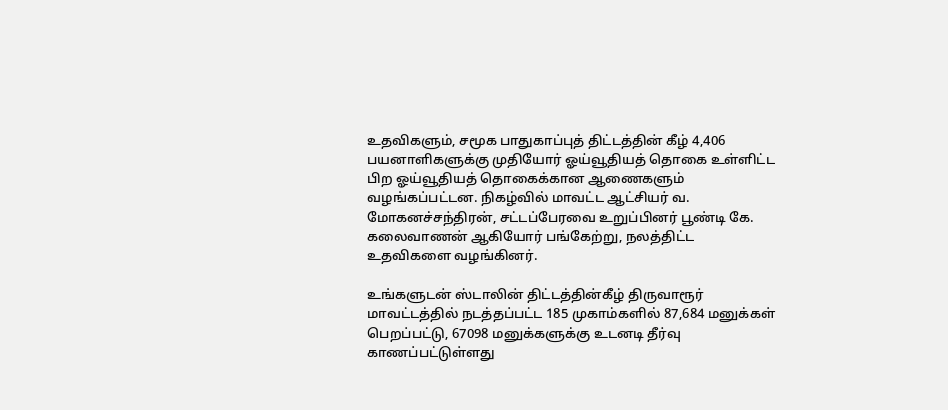உதவிகளும், சமூக பாதுகாப்புத் திட்டத்தின் கீழ் 4,406 பயனாளிகளுக்கு முதியோர் ஓய்வூதியத் தொகை உள்ளிட்ட பிற ஓய்வூதியத் தொகைக்கான ஆணைகளும் வழங்கப்பட்டன. நிகழ்வில் மாவட்ட ஆட்சியர் வ. மோகனச்சந்திரன், சட்டப்பேரவை உறுப்பினர் பூண்டி கே. கலைவாணன் ஆகியோர் பங்கேற்று, நலத்திட்ட உதவிகளை வழங்கினர்.

உங்களுடன் ஸ்டாலின் திட்டத்தின்கீழ் திருவாரூர் மாவட்டத்தில் நடத்தப்பட்ட 185 முகாம்களில் 87,684 மனுக்கள் பெறப்பட்டு, 67098 மனுக்களுக்கு உடனடி தீர்வு காணப்பட்டுள்ளது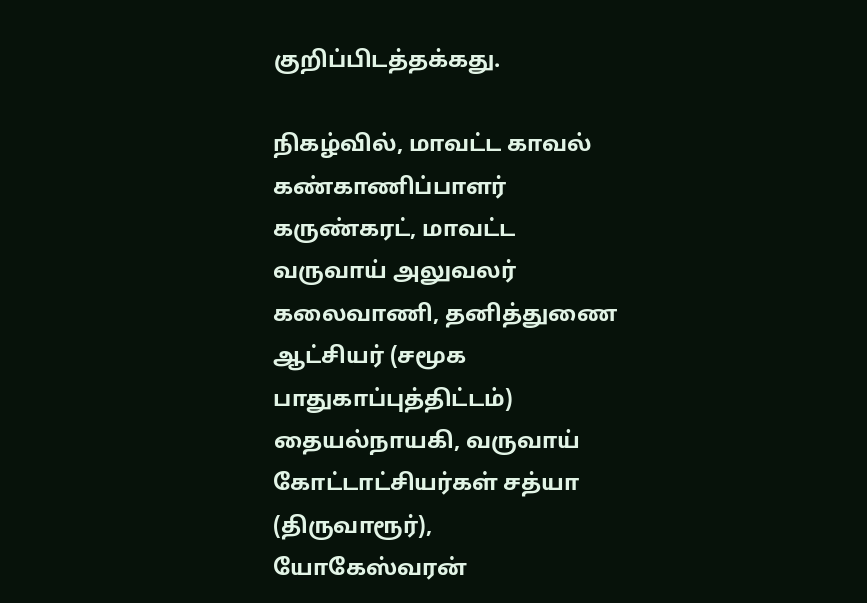குறிப்பிடத்தக்கது.

நிகழ்வில், மாவட்ட காவல் கண்காணிப்பாளர் கருண்கரட், மாவட்ட வருவாய் அலுவலர் கலைவாணி, தனித்துணை ஆட்சியர் (சமூக பாதுகாப்புத்திட்டம்) தையல்நாயகி, வருவாய் கோட்டாட்சியர்கள் சத்யா (திருவாரூர்), யோகேஸ்வரன்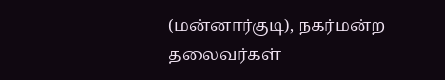(மன்னார்குடி), நகர்மன்ற தலைவர்கள்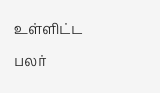உள்ளிட்ட பலர்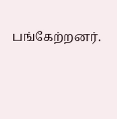பங்கேற்றனர்.